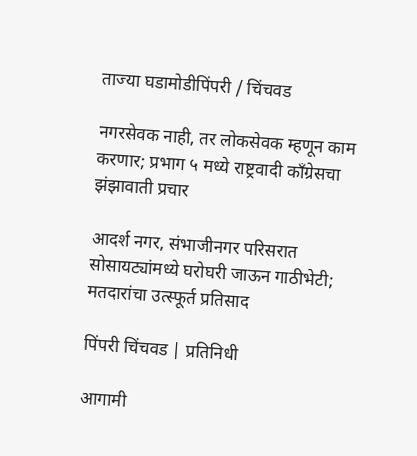ताज्या घडामोडीपिंपरी / चिंचवड

नगरसेवक नाही, तर लोकसेवक म्हणून काम करणार; प्रभाग ५ मध्ये राष्ट्रवादी काँग्रेसचा झंझावाती प्रचार

आदर्श नगर, संभाजीनगर परिसरात सोसायट्यांमध्ये घरोघरी जाऊन गाठीभेटी; मतदारांचा उत्स्फूर्त प्रतिसाद

पिंपरी चिंचवड | प्रतिनिधी

आगामी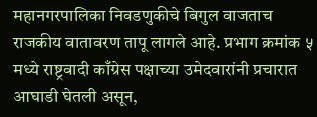महानगरपालिका निवडणुकीचे बिगुल वाजताच राजकीय वातावरण तापू लागले आहे. प्रभाग क्रमांक ५ मध्ये राष्ट्रवादी काँग्रेस पक्षाच्या उमेदवारांनी प्रचारात आघाडी घेतली असून,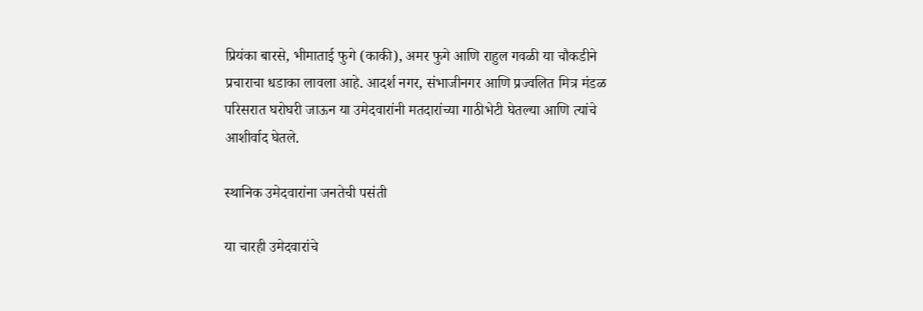प्रियंका बारसे, भीमाताई फुगे (काकी), अमर फुगे आणि राहुल गवळी या चौकडीने प्रचाराचा धडाका लावला आहे. आदर्श नगर, संभाजीनगर आणि प्रज्वलित मित्र मंडळ परिसरात घरोघरी जाऊन या उमेदवारांनी मतदारांच्या गाठीभेटी घेतल्या आणि त्यांचे आशीर्वाद घेतले.

स्थानिक उमेदवारांना जनतेची पसंती

या चारही उमेदवारांचे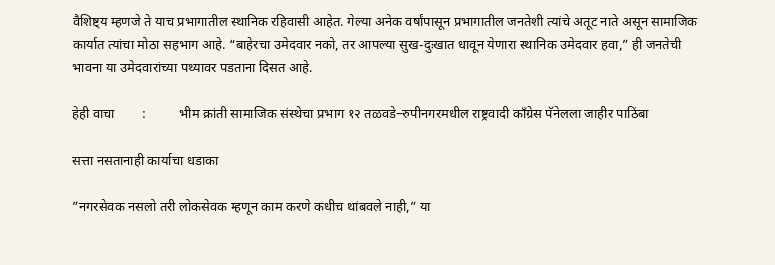वैशिष्ट्य म्हणजे ते याच प्रभागातील स्थानिक रहिवासी आहेत. गेल्या अनेक वर्षांपासून प्रभागातील जनतेशी त्यांचे अतूट नाते असून सामाजिक कार्यात त्यांचा मोठा सहभाग आहे. “बाहेरचा उमेदवार नको, तर आपल्या सुख-दुःखात धावून येणारा स्थानिक उमेदवार हवा,” ही जनतेची भावना या उमेदवारांच्या पथ्यावर पडताना दिसत आहे.

हेही वाचा        :          भीम क्रांती सामाजिक संस्थेचा प्रभाग १२ तळवडे–रुपीनगरमधील राष्ट्रवादी काँग्रेस पॅनेलला जाहीर पाठिंबा

सत्ता नसतानाही कार्याचा धडाका

”नगरसेवक नसलो तरी लोकसेवक म्हणून काम करणे कधीच थांबवले नाही,” या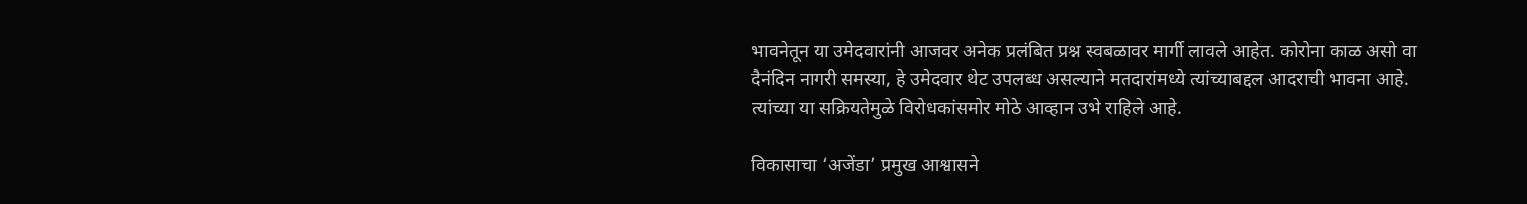भावनेतून या उमेदवारांनी आजवर अनेक प्रलंबित प्रश्न स्वबळावर मार्गी लावले आहेत. कोरोना काळ असो वा दैनंदिन नागरी समस्या, हे उमेदवार थेट उपलब्ध असल्याने मतदारांमध्ये त्यांच्याबद्दल आदराची भावना आहे. त्यांच्या या सक्रियतेमुळे विरोधकांसमोर मोठे आव्हान उभे राहिले आहे.

विकासाचा ‘अजेंडा’ प्रमुख आश्वासने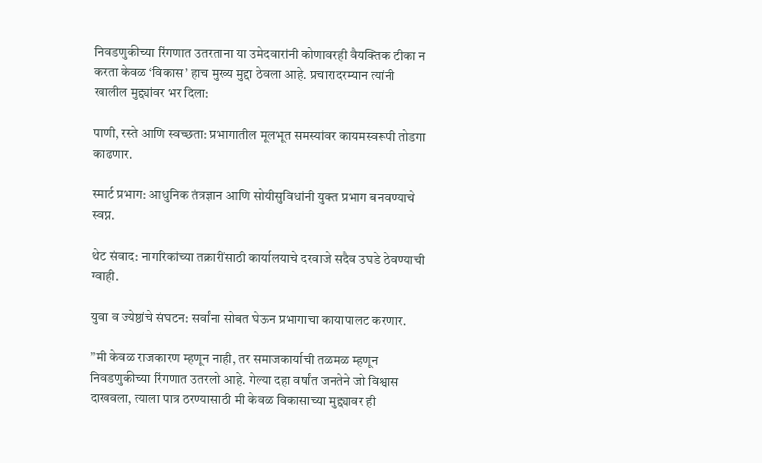निवडणुकीच्या रिंगणात उतरताना या उमेदवारांनी कोणावरही वैयक्तिक टीका न करता केवळ ‘विकास’ हाच मुख्य मुद्दा ठेवला आहे. प्रचारादरम्यान त्यांनी खालील मुद्द्यांवर भर दिला:

पाणी, रस्ते आणि स्वच्छता: प्रभागातील मूलभूत समस्यांवर कायमस्वरूपी तोडगा काढणार.

स्मार्ट प्रभाग: आधुनिक तंत्रज्ञान आणि सोयीसुविधांनी युक्त प्रभाग बनवण्याचे स्वप्न.

थेट संवाद: नागरिकांच्या तक्रारींसाठी कार्यालयाचे दरवाजे सदैव उघडे ठेवण्याची ग्वाही.

युवा व ज्येष्ठांचे संघटन: सर्वांना सोबत घेऊन प्रभागाचा कायापालट करणार.

”मी केवळ राजकारण म्हणून नाही, तर समाजकार्याची तळमळ म्हणून निवडणुकीच्या रिंगणात उतरलो आहे. गेल्या दहा वर्षांत जनतेने जो विश्वास दाखवला, त्याला पात्र ठरण्यासाठी मी केवळ विकासाच्या मुद्द्यावर ही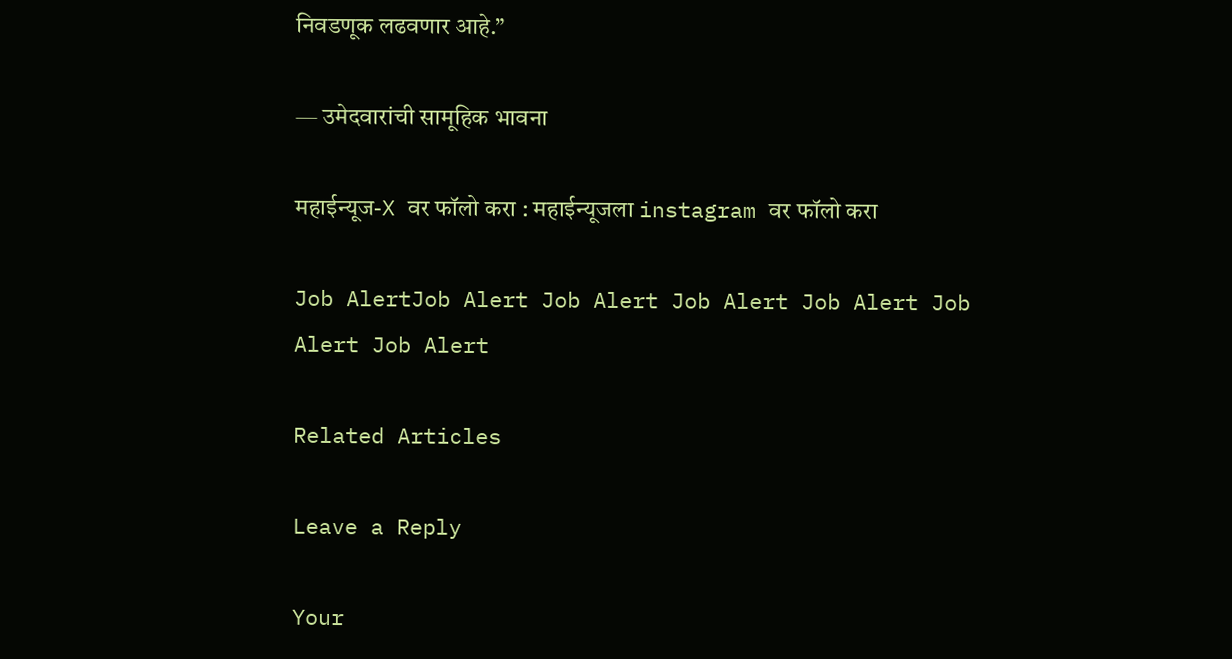निवडणूक लढवणार आहे.”

— उमेदवारांची सामूहिक भावना

महाईन्यूज-X वर फॉलो करा : महाईन्यूजला instagram वर फॉलो करा

Job AlertJob Alert Job Alert Job Alert Job Alert Job Alert Job Alert

Related Articles

Leave a Reply

Your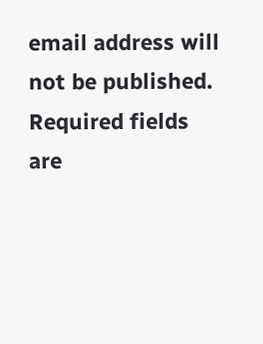email address will not be published. Required fields are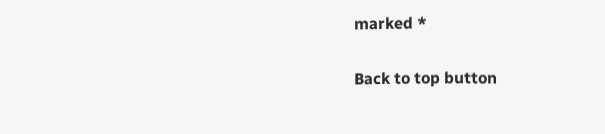marked *

Back to top button